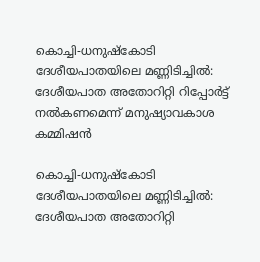കൊച്ചി-ധനുഷ്കോടി ദേശീയപാതയിലെ മണ്ണിടിച്ചിൽ: ദേശീയപാത അതോറിറ്റി റിപ്പോർട്ട് നൽകണമെന്ന് മനുഷ്യാവകാശ കമ്മിഷൻ

കൊച്ചി-ധനുഷ്കോടി ദേശീയപാതയിലെ മണ്ണിടിച്ചിൽ: ദേശീയപാത അതോറിറ്റി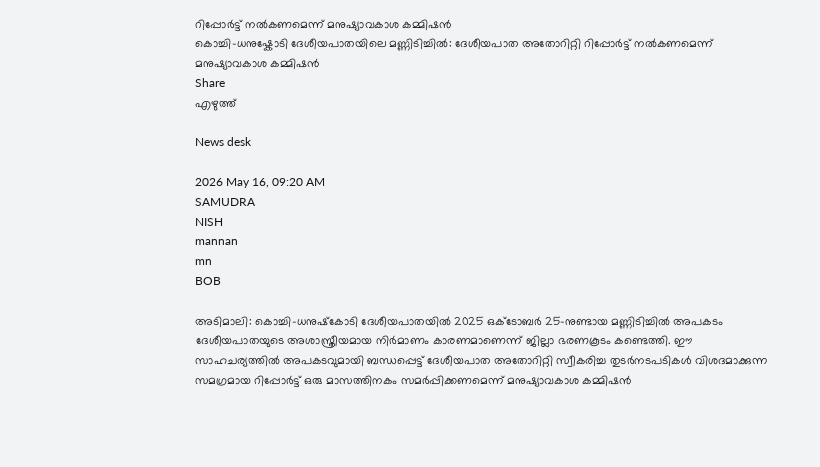റിപ്പോർട്ട് നൽകണമെന്ന് മനുഷ്യാവകാശ കമ്മിഷൻ
കൊച്ചി-ധനുഷ്കോടി ദേശീയപാതയിലെ മണ്ണിടിച്ചിൽ: ദേശീയപാത അതോറിറ്റി റിപ്പോർട്ട് നൽകണമെന്ന് മനുഷ്യാവകാശ കമ്മിഷൻ
Share
എഴുത്ത്

News desk

2026 May 16, 09:20 AM
SAMUDRA
NISH
mannan
mn
BOB

അടിമാലി: കൊച്ചി-ധനുഷ്‌കോടി ദേശീയപാതയിൽ 2025 ഒക്ടോബർ 25-നുണ്ടായ മണ്ണിടിച്ചിൽ അപകടം ദേശീയപാതയുടെ അശാസ്ത്രീയമായ നിർമാണം കാരണമാണെന്ന് ജില്ലാ ഭരണകൂടം കണ്ടെത്തി. ഈ സാഹചര്യത്തിൽ അപകടവുമായി ബന്ധപ്പെട്ട് ദേശീയപാത അതോറിറ്റി സ്വീകരിച്ച തുടർനടപടികൾ വിശദമാക്കുന്ന സമഗ്രമായ റിപ്പോർട്ട് ഒരു മാസത്തിനകം സമർപ്പിക്കണമെന്ന് മനുഷ്യാവകാശ കമ്മിഷൻ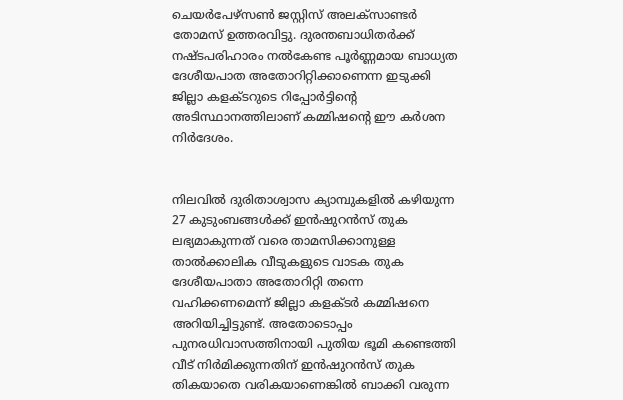ചെയർപേഴ്‌സൺ ജസ്റ്റിസ് അലക്സാണ്ടർ തോമസ് ഉത്തരവിട്ടു. ദുരന്തബാധിതർക്ക് നഷ്ടപരിഹാരം നൽകേണ്ട പൂർണ്ണമായ ബാധ്യത ദേശീയപാത അതോറിറ്റിക്കാണെന്ന ഇടുക്കി ജില്ലാ കളക്‌ടറുടെ റിപ്പോർട്ടിന്റെ അടിസ്ഥാനത്തിലാണ് കമ്മിഷന്റെ ഈ കർശന നിർദേശം.


നിലവിൽ ദുരിതാശ്വാസ ക്യാമ്പുകളിൽ കഴിയുന്ന 27 കുടുംബങ്ങൾക്ക് ഇൻഷുറൻസ് തുക ലഭ്യമാകുന്നത് വരെ താമസിക്കാനുള്ള താൽക്കാലിക വീടുകളുടെ വാടക തുക ദേശീയപാതാ അതോറിറ്റി തന്നെ വഹിക്കണമെന്ന് ജില്ലാ കളക്ടർ കമ്മിഷനെ അറിയിച്ചിട്ടുണ്ട്. അതോടൊപ്പം പുനരധിവാസത്തിനായി പുതിയ ഭൂമി കണ്ടെത്തി വീട് നിർമിക്കുന്നതിന് ഇൻഷുറൻസ് തുക തികയാതെ വരികയാണെങ്കിൽ ബാക്കി വരുന്ന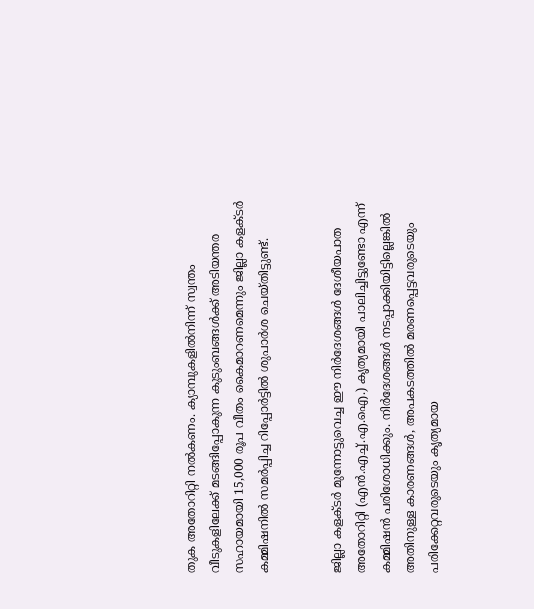തുക അതോറിറ്റി നൽകണം. ക്യാമ്പുകളിൽനിന്ന് സ്വന്തം വീടുകളിലേക്ക് മടങ്ങിപ്പോകുന്ന കുടുംബങ്ങൾക്ക് അടിയന്തര സഹായമായി 15,000 രൂപ വീതം കൈമാറണമെന്നും ജില്ലാ കളക്‌ടർ കമ്മിഷനിൽ സമർപ്പിച്ച റിപ്പോർട്ടിൽ ശുപാർശ ചെയ്തിട്ടുണ്ട്.


ജില്ലാ കളക്ടർ മുന്നോട്ടുവെച്ച ഈ നിർദേശങ്ങൾ ദേശീയപാത അതോറിറ്റി (എൻ.എച്ച്.എ.ഐ.) കൃത്യമായി പാലിച്ചിട്ടുണ്ടോ എന്ന് കമ്മിഷൻ പരിശോധിക്കും. നിർദേശങ്ങൾ നടപ്പാക്കിയിട്ടില്ലെങ്കിൽ അതിനുള്ള കാരണങ്ങൾ, അപകടത്തിൽ മരണപ്പെട്ടവരുടെയും പരിക്കേറ്റവരുടെയും കൃത്യമായ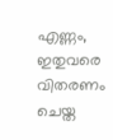എണ്ണം, ഇതുവരെ വിതരണം ചെയ്ത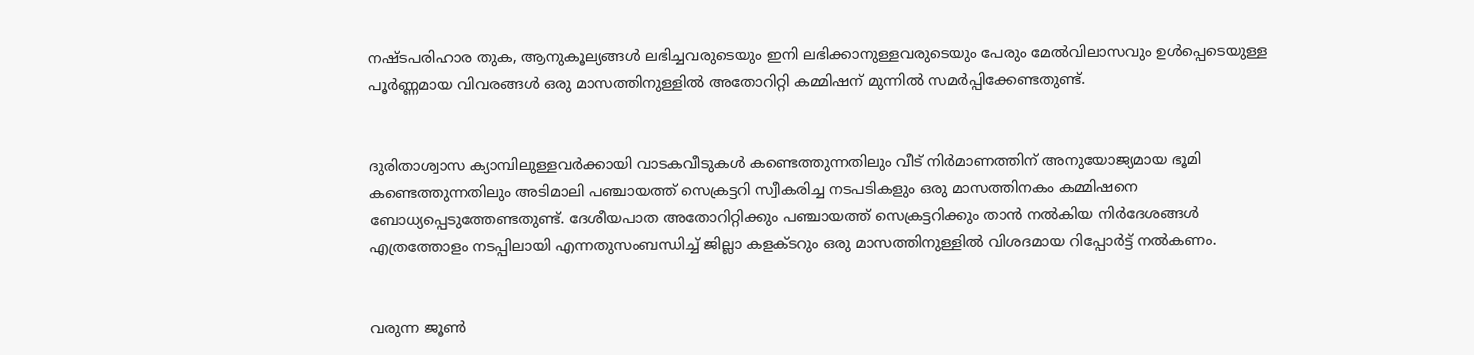നഷ്ടപരിഹാര തുക, ആനുകൂല്യങ്ങൾ ലഭിച്ചവരുടെയും ഇനി ലഭിക്കാനുള്ളവരുടെയും പേരും മേൽവിലാസവും ഉൾപ്പെടെയുള്ള പൂർണ്ണമായ വിവരങ്ങൾ ഒരു മാസത്തിനുള്ളിൽ അതോറിറ്റി കമ്മിഷന് മുന്നിൽ സമർപ്പിക്കേണ്ടതുണ്ട്.


ദുരിതാശ്വാസ ക്യാമ്പിലുള്ളവർക്കായി വാടകവീടുകൾ കണ്ടെത്തുന്നതിലും വീട് നിർമാണത്തിന് അനുയോജ്യമായ ഭൂമി കണ്ടെത്തുന്നതിലും അടിമാലി പഞ്ചായത്ത് സെക്രട്ടറി സ്വീകരിച്ച നടപടികളും ഒരു മാസത്തിനകം കമ്മിഷനെ ബോധ്യപ്പെടുത്തേണ്ടതുണ്ട്. ദേശീയപാത അതോറിറ്റിക്കും പഞ്ചായത്ത് സെക്രട്ടറിക്കും താൻ നൽകിയ നിർദേശങ്ങൾ എത്രത്തോളം നടപ്പിലായി എന്നതുസംബന്ധിച്ച് ജില്ലാ കളക്ടറും ഒരു മാസത്തിനുള്ളിൽ വിശദമായ റിപ്പോർട്ട് നൽകണം.


വരുന്ന ജൂൺ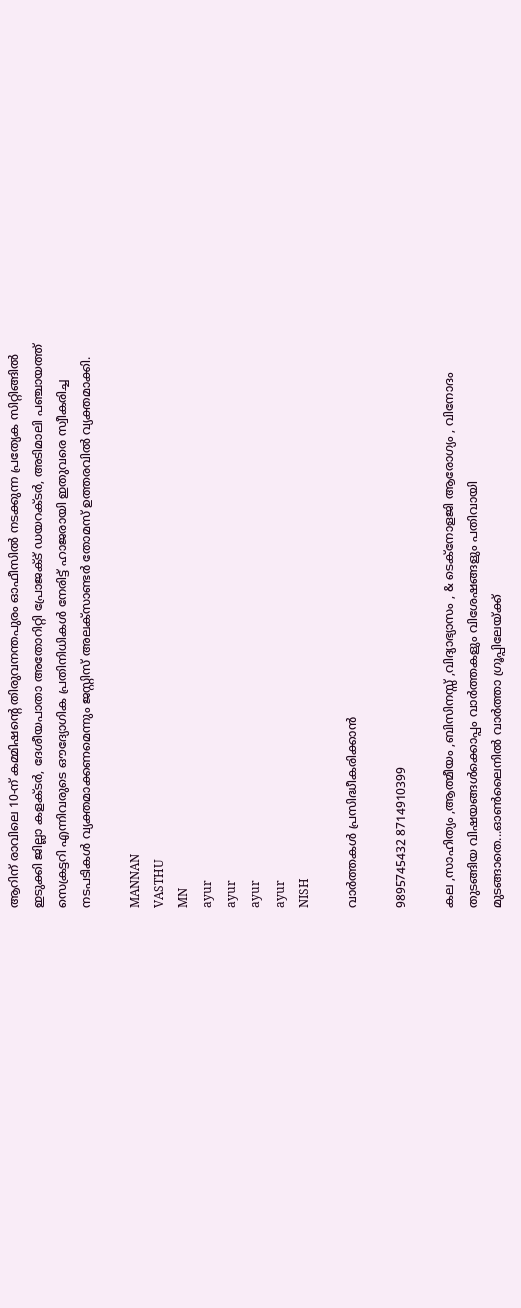ആറിന് രാവിലെ 10-ന് കമ്മിഷന്റെ തിരുവനന്തപുരം ഓഫീസിൽ നടക്കുന്ന പ്രത്യേക സിറ്റിങ്ങിൽ ഇടുക്കി ജില്ലാ കളക്‌ടർ, ദേശീയപാതാ അതോറിറ്റി പ്രോജക്‌ട് ഡയറക്‌ടർ, അടിമാലി പഞ്ചായത്ത് സെക്രട്ടറി എന്നിവരുടെ ഔദ്യോഗിക പ്രതിനിധികൾ നേരിട്ട് ഹാജരായി ഇതുവരെ സ്വീകരിച്ച നടപടികൾ വ്യക്തമാക്കണമെന്നും ജസ്റ്റിസ് അലക്സാണ്ടർ തോമസ് ഉത്തരവിൽ വ്യക്തമാക്കി.

MANNAN
VASTHU
MN
ayur
ayur
ayur
ayur
NISH

വാർത്തകൾ പ്രസിദ്ധീകരിക്കാൻ

9895745432 8714910399

കല ,സാഹിത്യം ,ആത്മീയം ,ബിസിനസ്സ് ,വിദ്യാഭ്യാസം , & ടെക്‌നോളജി ആരോഗ്യം , വിനോദം തുടങ്ങിയ വിഷയങ്ങൾക്കൊപ്പം വാർത്തകളും വിശേഷങ്ങളും പതിവായി മുടങ്ങാതെ...ഓൺലൈനിൽ വാർത്താ ഗ്രൂപ്പിലേയ്ക്ക്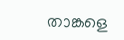താങ്കളെ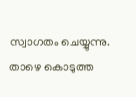സ്വാഗതം ചെയ്യുന്നു. താഴെ കൊടുത്ത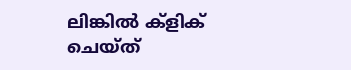ലിങ്കിൽ ക്ളിക് ചെയ്‌ത്‌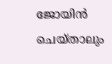ജോയിൻ ചെയ്‌താലും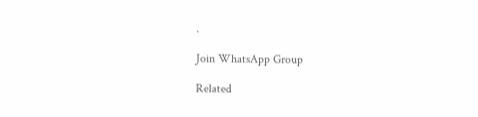.

Join WhatsApp Group

Related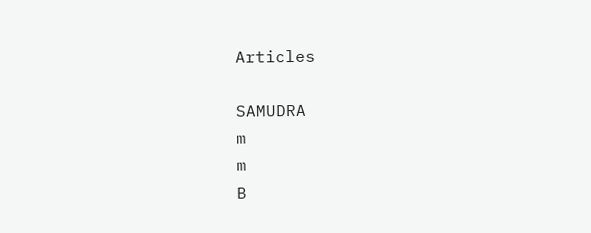Articles

SAMUDRA
m
m
B